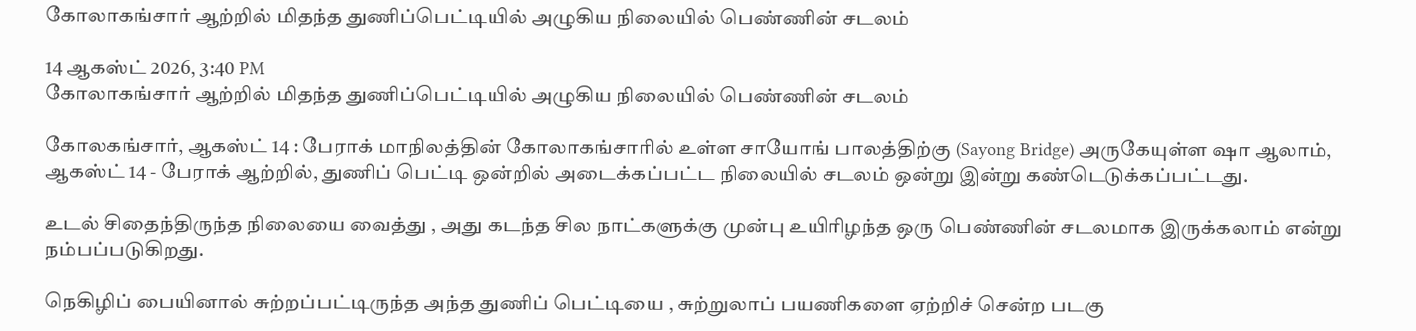கோலாகங்சார் ஆற்றில் மிதந்த துணிப்பெட்டியில் அழுகிய நிலையில் பெண்ணின் சடலம்

14 ஆகஸ்ட் 2026, 3:40 PM
கோலாகங்சார் ஆற்றில் மிதந்த துணிப்பெட்டியில் அழுகிய நிலையில் பெண்ணின் சடலம்

கோலகங்சார், ஆகஸ்ட் 14 : பேராக் மாநிலத்தின் கோலாகங்சாரில் உள்ள சாயோங் பாலத்திற்கு (Sayong Bridge) அருகேயுள்ள ஷா ஆலாம், ஆகஸ்ட் 14 - பேராக் ஆற்றில், துணிப் பெட்டி ஒன்றில் அடைக்கப்பட்ட நிலையில் சடலம் ஒன்று இன்று கண்டெடுக்கப்பட்டது.

உடல் சிதைந்திருந்த நிலையை வைத்து , அது கடந்த சில நாட்களுக்கு முன்பு உயிரிழந்த ஒரு பெண்ணின் சடலமாக இருக்கலாம் என்று நம்பப்படுகிறது.

நெகிழிப் பையினால் சுற்றப்பட்டிருந்த அந்த துணிப் பெட்டியை , சுற்றுலாப் பயணிகளை ஏற்றிச் சென்ற படகு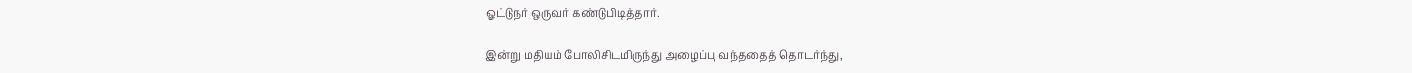ஓட்டுநர் ஒருவர் கண்டுபிடித்தார்.

இன்று மதியம் போலிசிடமிருந்து அழைப்பு வந்ததைத் தொடர்ந்து,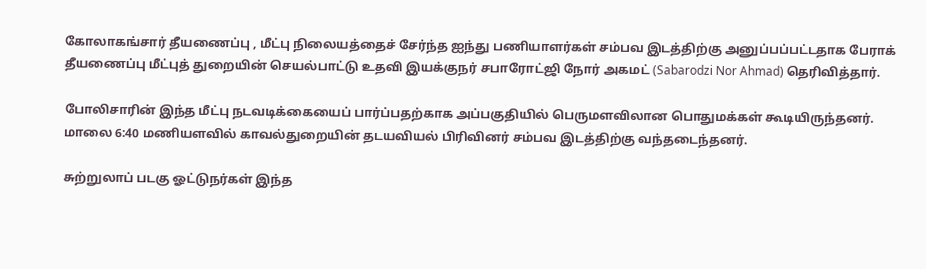கோலாகங்சார் தீயணைப்பு , மீட்பு நிலையத்தைச் சேர்ந்த ஐந்து பணியாளர்கள் சம்பவ இடத்திற்கு அனுப்பப்பட்டதாக பேராக் தீயணைப்பு மீட்புத் துறையின் செயல்பாட்டு உதவி இயக்குநர் சபாரோட்ஜி நோர் அகமட் (Sabarodzi Nor Ahmad) தெரிவித்தார்.

போலிசாரின் இந்த மீட்பு நடவடிக்கையைப் பார்ப்பதற்காக அப்பகுதியில் பெருமளவிலான பொதுமக்கள் கூடியிருந்தனர். மாலை 6:40 மணியளவில் காவல்துறையின் தடயவியல் பிரிவினர் சம்பவ இடத்திற்கு வந்தடைந்தனர்.

சுற்றுலாப் படகு ஓட்டுநர்கள் இந்த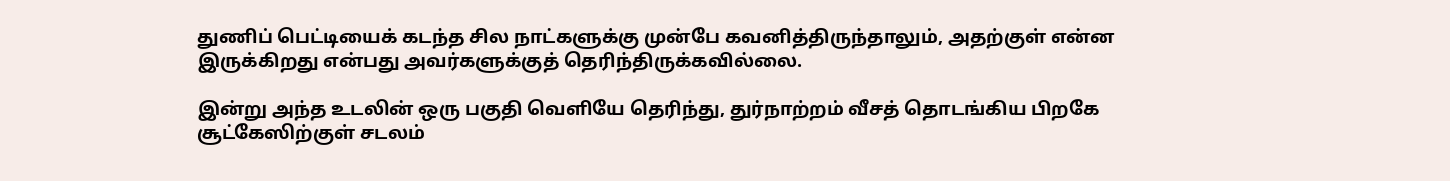துணிப் பெட்டியைக் கடந்த சில நாட்களுக்கு முன்பே கவனித்திருந்தாலும், அதற்குள் என்ன இருக்கிறது என்பது அவர்களுக்குத் தெரிந்திருக்கவில்லை.

இன்று அந்த உடலின் ஒரு பகுதி வெளியே தெரிந்து, துர்நாற்றம் வீசத் தொடங்கிய பிறகே சூட்கேஸிற்குள் சடலம்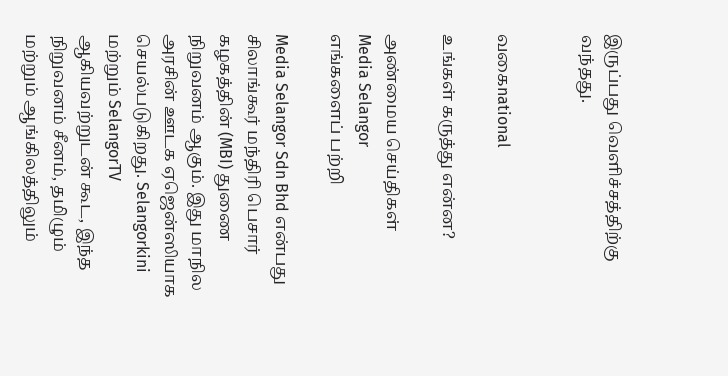இருப்பது வெளிச்சத்திற்கு வந்தது.


வகைnational

உங்கள் கருத்து என்ன?

அண்மைய செய்திகள்
Media Selangor
எங்களைப் பற்றி

Media Selangor Sdn Bhd என்பது சிலாங்கூர் மந்திரி பெசார் கழகத்தின் (MBI) துணை நிறுவனம் ஆகும். இது மாநில அரசின் ஊடக ஏஜென்ஸியாக செயல்படுகிறது. Selangorkini மற்றும் SelangorTV ஆகியவற்றுடன் கூட, இந்த நிறுவனம் சீனம், தமிழும் மற்றும் ஆங்கிலத்திலும்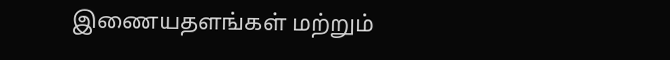இணையதளங்கள் மற்றும்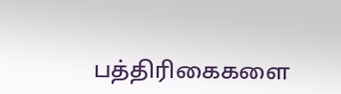பத்திரிகைகளை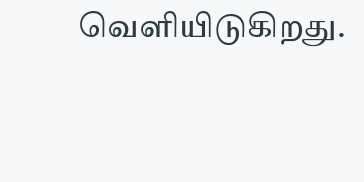வெளியிடுகிறது.